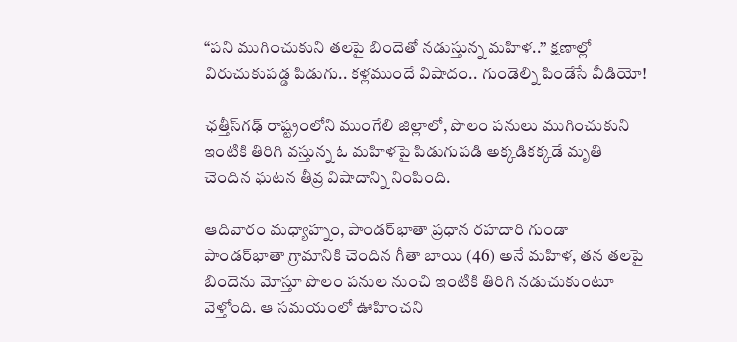“పని ముగించుకుని తలపై బిందెతో నడుస్తున్న మహిళ..” క్షణాల్లో విరుచుకుపడ్డ పిడుగు.. కళ్లముందే విషాదం.. గుండెల్ని పిండేసే వీడియో!

ఛత్తీస్‌గఢ్ రాష్ట్రంలోని ముంగేలి జిల్లాలో, పొలం పనులు ముగించుకుని ఇంటికి తిరిగి వస్తున్న ఓ మహిళపై పిడుగుపడి అక్కడికక్కడే మృతి చెందిన ఘటన తీవ్ర విషాదాన్ని నింపింది.

ఆదివారం మధ్యాహ్నం, పాండర్‌భాతా ప్రధాన రహదారి గుండా పాండర్‌భాతా గ్రామానికి చెందిన గీతా బాయి (46) అనే మహిళ, తన తలపై బిందెను మోస్తూ పొలం పనుల నుంచి ఇంటికి తిరిగి నడుచుకుంటూ వెళ్తోంది. ఆ సమయంలో ఊహించని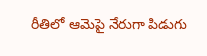రీతిలో ఆమెపై నేరుగా పిడుగు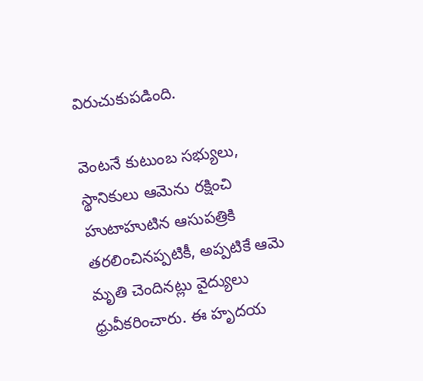విరుచుకుపడింది.

వెంటనే కుటుంబ సభ్యులు, స్థానికులు ఆమెను రక్షించి హుటాహుటిన ఆసుపత్రికి తరలించినప్పటికీ, అప్పటికే ఆమె మృతి చెందినట్లు వైద్యులు ధ్రువీకరించారు. ఈ హృదయ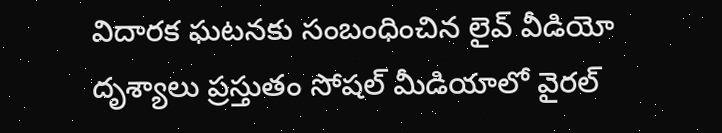విదారక ఘటనకు సంబంధించిన లైవ్ వీడియో దృశ్యాలు ప్రస్తుతం సోషల్ మీడియాలో వైరల్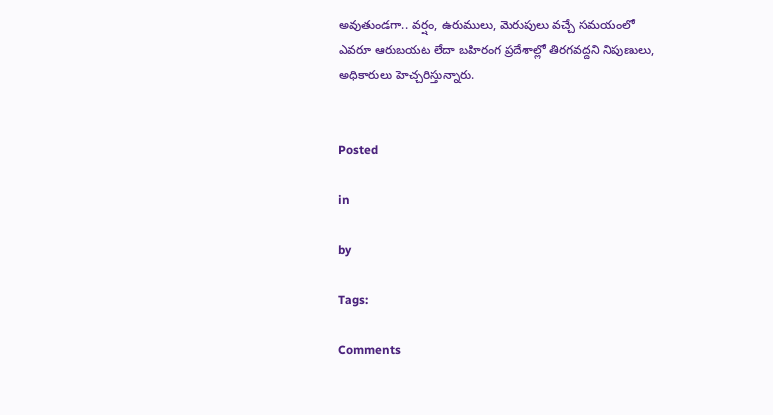అవుతుండగా.. వర్షం, ఉరుములు, మెరుపులు వచ్చే సమయంలో ఎవరూ ఆరుబయట లేదా బహిరంగ ప్రదేశాల్లో తిరగవద్దని నిపుణులు, అధికారులు హెచ్చరిస్తున్నారు.


Posted

in

by

Tags:

Comments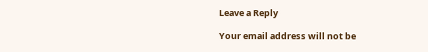Leave a Reply

Your email address will not be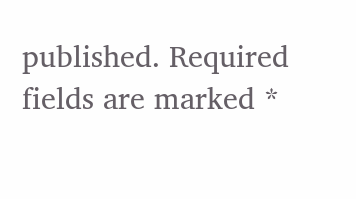published. Required fields are marked *